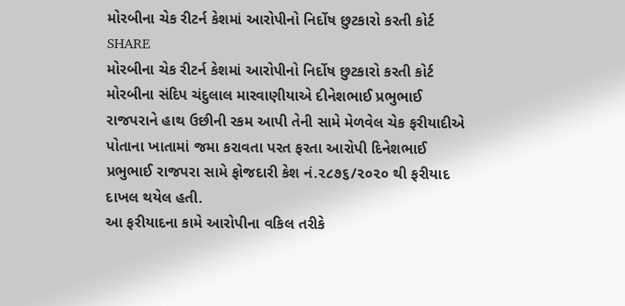મોરબીના ચેક રીટર્ન કેશમાં આરોપીનો નિર્દોષ છુટકારો કરતી કોર્ટ
SHARE
મોરબીના ચેક રીટર્ન કેશમાં આરોપીનો નિર્દોષ છુટકારો કરતી કોર્ટ
મોરબીના સંદિપ ચંદુલાલ મારવાણીયાએ દીનેશભાઈ પ્રભુભાઈ રાજપરાને હાથ ઉછીની રકમ આપી તેની સામે મેળવેલ ચેક ફરીયાદીએ પોતાના ખાતામાં જમા કરાવતા પરત ફરતા આરોપી દિનેશભાઈ પ્રભુભાઈ રાજપરા સામે ફોજદારી કેશ નં.૨૮૭૬/૨૦૨૦ થી ફરીયાદ દાખલ થયેલ હતી.
આ ફરીયાદના કામે આરોપીના વકિલ તરીકે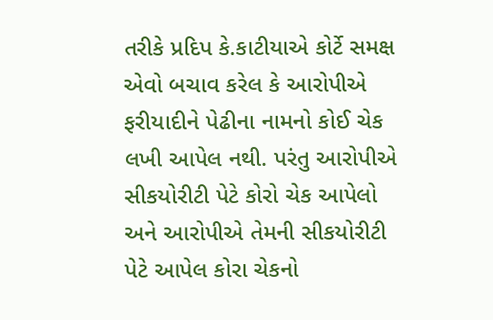તરીકે પ્રદિપ કે.કાટીયાએ કોર્ટે સમક્ષ એવો બચાવ કરેલ કે આરોપીએ ફરીયાદીને પેઢીના નામનો કોઈ ચેક લખી આપેલ નથી. પરંતુ આરોપીએ સીકયોરીટી પેટે કોરો ચેક આપેલો અને આરોપીએ તેમની સીકયોરીટી પેટે આપેલ કોરા ચેકનો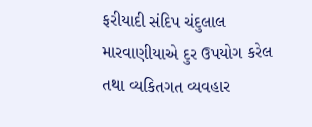ફરીયાદી સંદિપ ચંદુલાલ મારવાણીયાએ દુર ઉપયોગ કરેલ તથા વ્યકિતગત વ્યવહાર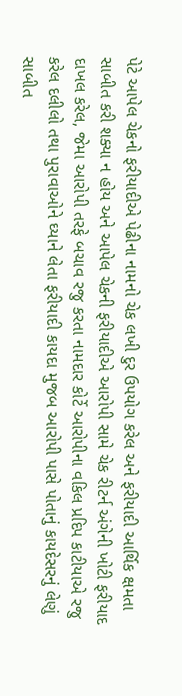પેટે આપેલ ચેકનો ફરીયાદીએ પેઢીના નામનો ચેક લખી દુર ઉપયોગ કરેલ અને ફરીયાદી આર્થિક ક્ષમતા સાબીત કરી શક્યા ન હોય અને આપેલ ચેકની ફરીયાદીએ આરોપી સામે ચેક રીટર્ન અંગેની ખોટી ફરીયાદ દાખલ કરેલ, જેમા આરોપી તરફે બચાવ રજુ કરતા નામદાર કોર્ટે આરોપીના વકિલ પ્રદિપ કાટીયાએ રજુ કરેલ દલીલો તથા પુરાવાઓને ઘ્યાને લેતા ફરીયાદી કાયદા મુજબ આરોપી પાસે પોતાનું કાયદેસરનું લેણું સાબીત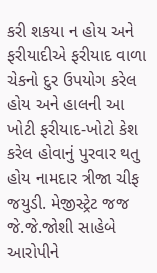કરી શકયા ન હોય અને ફરીયાદીએ ફરીયાદ વાળા ચેકનો દુર ઉપયોગ કરેલ હોય અને હાલની આ ખોટી ફરીયાદ-ખોટો કેશ કરેલ હોવાનું પુરવાર થતુ હોય નામદાર ત્રીજા ચીફ જયુડી. મેજીસ્ટ્રેટ જજ જે.જે.જોશી સાહેબે આરોપીને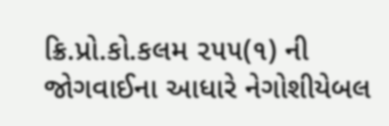ક્રિ.પ્રો.કો.કલમ ૨૫૫(૧) ની જોગવાઈના આધારે નેગોશીયેબલ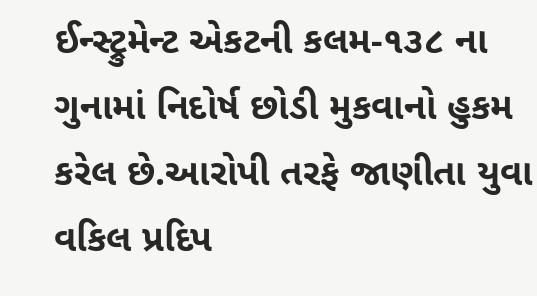ઈન્સ્ટ્રુમેન્ટ એકટની કલમ-૧૩૮ ના ગુનામાં નિદોર્ષ છોડી મુકવાનો હુકમ કરેલ છે.આરોપી તરફે જાણીતા યુવા વકિલ પ્રદિપ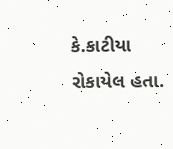કે.કાટીયા રોકાયેલ હતા.